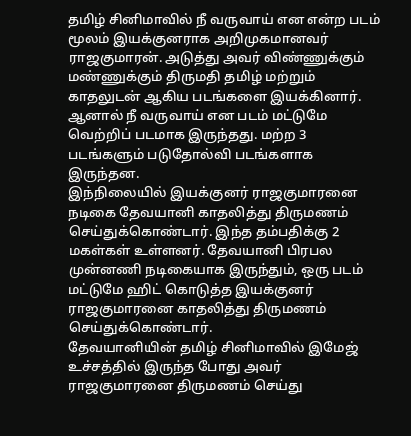தமிழ் சினிமாவில் நீ வருவாய் என என்ற படம் மூலம் இயக்குனராக அறிமுகமானவர் ராஜகுமாரன். அடுத்து அவர் விண்ணுக்கும் மண்ணுக்கும் திருமதி தமிழ் மற்றும் காதலுடன் ஆகிய படங்களை இயக்கினார். ஆனால் நீ வருவாய் என படம் மட்டுமே வெற்றிப் படமாக இருந்தது. மற்ற 3 படங்களும் படுதோல்வி படங்களாக இருந்தன.
இந்நிலையில் இயக்குனர் ராஜகுமாரனை நடிகை தேவயானி காதலித்து திருமணம் செய்துக்கொண்டார். இந்த தம்பதிக்கு 2 மகள்கள் உள்ளனர். தேவயானி பிரபல முன்னணி நடிகையாக இருந்தும், ஒரு படம் மட்டுமே ஹிட் கொடுத்த இயக்குனர் ராஜகுமாரனை காதலித்து திருமணம் செய்துக்கொண்டார்.
தேவயானியின் தமிழ் சினிமாவில் இமேஜ் உச்சத்தில் இருந்த போது அவர் ராஜகுமாரனை திருமணம் செய்து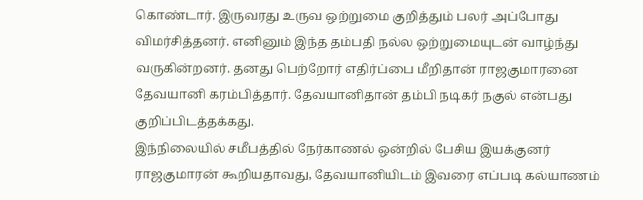கொண்டார். இருவரது உருவ ஒற்றுமை குறித்தும் பலர் அப்போது விமர்சித்தனர். எனினும் இந்த தம்பதி நல்ல ஒற்றுமையுடன் வாழ்ந்து வருகின்றனர். தனது பெற்றோர் எதிர்ப்பை மீறிதான் ராஜகுமாரனை தேவயானி கரம்பித்தார். தேவயானிதான் தம்பி நடிகர் நகுல் என்பது குறிப்பிடத்தக்கது.
இந்நிலையில் சமீபத்தில் நேர்காணல் ஒன்றில் பேசிய இயக்குனர் ராஜகுமாரன் கூறியதாவது, தேவயானியிடம் இவரை எப்படி கல்யாணம்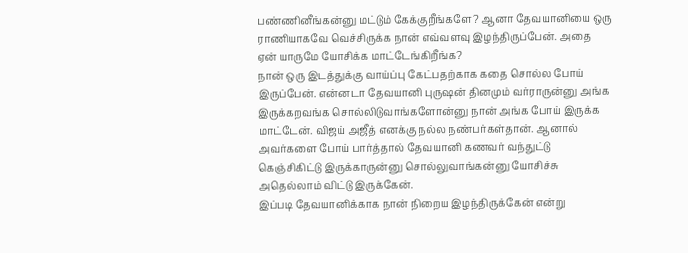பண்ணினீங்கன்னு மட்டும் கேக்குறீங்களே? ஆனா தேவயானியை ஒரு ராணியாகவே வெச்சிருக்க நான் எவ்வளவு இழந்திருப்பேன். அதை ஏன் யாருமே யோசிக்க மாட்டேங்கிறீங்க?
நான் ஒரு இடத்துக்கு வாய்ப்பு கேட்பதற்காக கதை சொல்ல போய் இருப்பேன். என்னடா தேவயானி புருஷன் தினமும் வர்ராருன்னு அங்க இருக்கறவங்க சொல்லிடுவாங்களோன்னு நான் அங்க போய் இருக்க மாட்டேன். விஜய் அஜீத் எனக்கு நல்ல நண்பர்கள்தான். ஆனால் அவர்களை போய் பார்த்தால் தேவயானி கணவர் வந்துட்டு கெஞ்சிகிட்டு இருக்காருன்னு சொல்லுவாங்கன்னு யோசிச்சு அதெல்லாம் விட்டு இருக்கேன்.
இப்படி தேவயானிக்காக நான் நிறைய இழந்திருக்கேன் என்று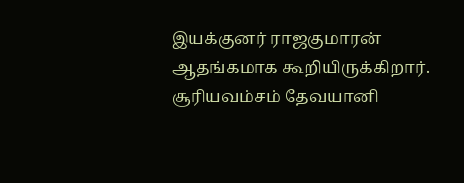இயக்குனர் ராஜகுமாரன் ஆதங்கமாக கூறியிருக்கிறார். சூரியவம்சம் தேவயானி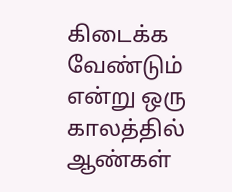கிடைக்க வேண்டும் என்று ஒரு காலத்தில் ஆண்கள்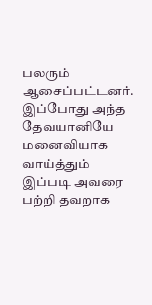பலரும் ஆசைப்பட்டனர். இப்போது அந்த தேவயானியே மனைவியாக வாய்த்தும் இப்படி அவரை பற்றி தவறாக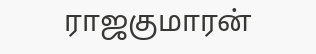ராஜகுமாரன்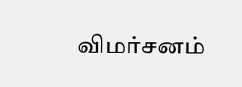விமர்சனம்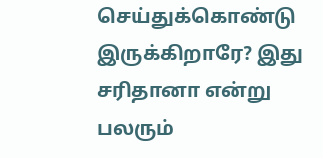செய்துக்கொண்டு இருக்கிறாரே? இது சரிதானா என்று பலரும்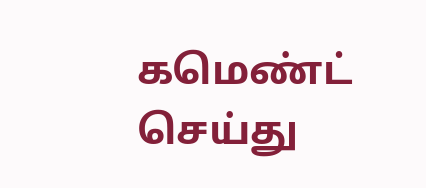கமெண்ட் செய்து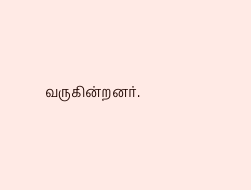வருகின்றனர்.